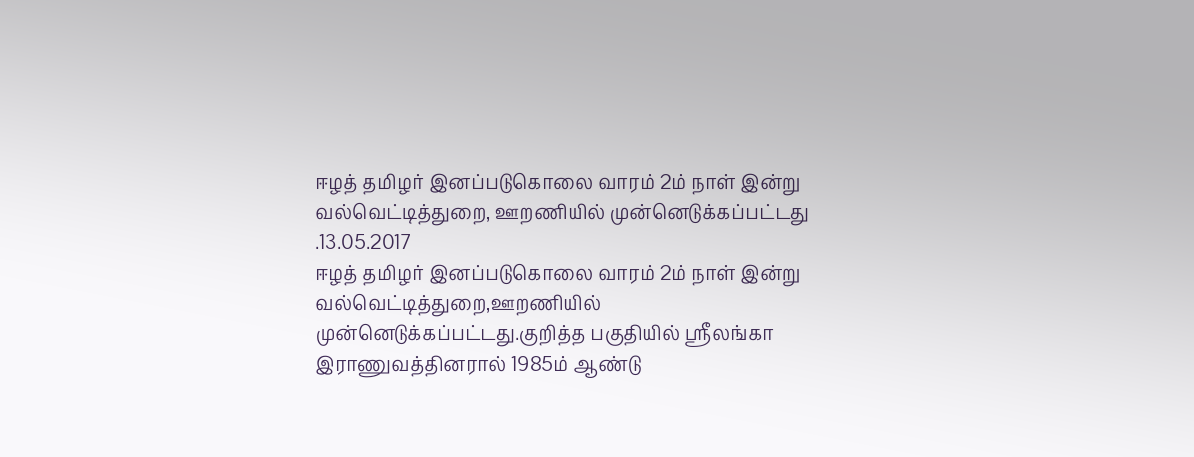ஈழத் தமிழர் இனப்படுகொலை வாரம் 2ம் நாள் இன்று வல்வெட்டித்துறை, ஊறணியில் முன்னெடுக்கப்பட்டது .13.05.2017
ஈழத் தமிழர் இனப்படுகொலை வாரம் 2ம் நாள் இன்று வல்வெட்டித்துறை,ஊறணியில் முன்னெடுக்கப்பட்டது.குறித்த பகுதியில் ஸ்ரீலங்கா இராணுவத்தினரால் 1985ம் ஆண்டு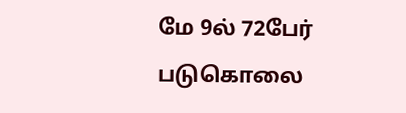மே 9ல் 72பேர் படுகொலை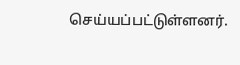செய்யப்பட்டுள்ளனர்.